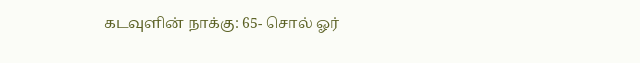கடவுளின் நாக்கு: 65- சொல் ஓர்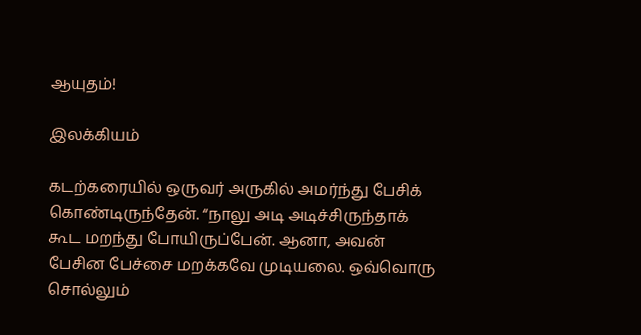ஆயுதம்!

இலக்கியம்

கடற்கரையில் ஒருவர் அருகில் அமர்ந்து பேசிக் கொண்டிருந்தேன். “நாலு அடி அடிச்சிருந்தாக் கூட மறந்து போயிருப்பேன். ஆனா, அவன் பேசின பேச்சை மறக்கவே முடியலை. ஒவ்வொரு சொல்லும்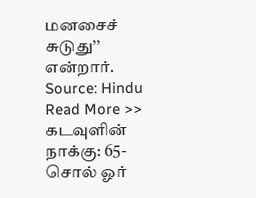மனசைச் சுடுது’’ என்றார்.
Source: Hindu
Read More >> கடவுளின் நாக்கு: 65- சொல் ஓர்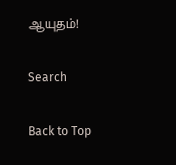ஆயுதம்!

Search

Back to Top